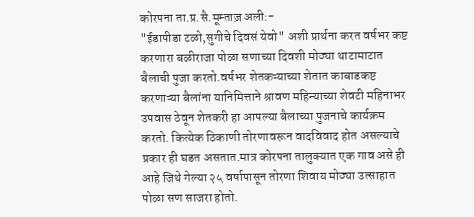कोरपना ता.प्र.सै.मूम्ताज़ अली:-
"ईडापीडा टळो,सुगीचे दिवसं येवो" अशी प्रार्थना करत वर्षभर कष्ट करणारा बळीराजा पोळा सणाच्या दिवशी मोठ्या थाटामाटात बैलाची पुजा करतो.वर्षभर शेतकऱ्याच्या शेतात काबाडकष्ट करणाऱ्या बैलांना यानिमित्ताने श्रावण महिन्याच्या शेवटी महिनाभर उपवास ठेवून शेतकरी हा आपल्या बैलाच्या पुजनाचे कार्यक्रम करतो. कित्येक ठिकाणी तोरणावरून वादविवाद होत असल्याचे प्रकार ही घडत असतात.मात्र कोरपना तालुक्यात एक गाव असे ही आहे जिथे गेल्या २५ वर्षापासून तोरणा शिवाय मोठ्या उत्साहात पोळा सण साजरा होतो.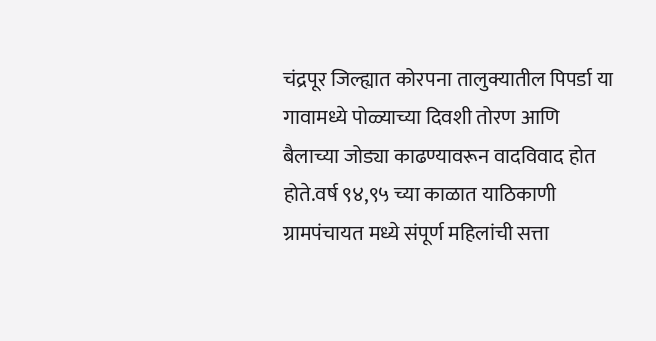चंद्रपूर जिल्ह्यात कोरपना तालुक्यातील पिपर्डा या गावामध्ये पोळ्याच्या दिवशी तोरण आणि बैलाच्या जोड्या काढण्यावरून वादविवाद होत होते.वर्ष ९४,९५ च्या काळात याठिकाणी ग्रामपंचायत मध्ये संपूर्ण महिलांची सत्ता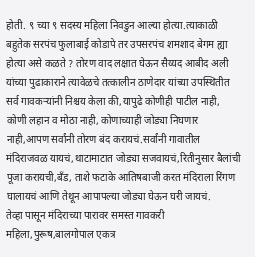होती. ९ च्या ९ सदस्य महिला निवडुन आल्या होत्या.त्याकाळी बहुतेक सरपंच फुलाबाई कोडापे तर उपसरपंच शमशाद बेगम ह्या होत्या असे कळते ? तोरण वाद लक्षात घेऊन सैय्यद आबीद अली यांच्या पुढाकाराने त्यावेळचे तत्कालीन ठाणेदार यांच्या उपस्थितीत सर्व गावकऱ्यांनी निश्चय केला की,यापुढे कोणीही पाटील नाही, कोणी लहान व मोठा नाही, कोणाच्याही जोड्या निघणार नाही,आपण सर्वांनी तोरण बंद करायचं.सर्वांनी गावातील मंदिराजवळ यायचं,थाटामाटात जोड्या सजवायचं,रितीनुसार बैलांची पूजा करायची,बँड, ताशे फटाके आतिषबाजी करत मंदिराला रिंगण घालायचं आणि तेथून आपापल्या जोड्या घेऊन घरी जायचं.
तेव्हा पासून मंदिराच्या पारावर समस्त गावकरी महिला,पुरूष,बालगोपाल एकत्र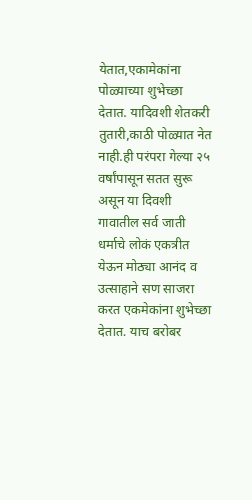येतात,एकामेकांना पोळ्याच्या शुभेच्छा देतात. यादिवशी शेतकरी तुतारी,काठी पोळ्यात नेत नाही.ही परंपरा गेल्या २५ वर्षांपासून सतत सुरू असून या दिवशी गावातील सर्व जाती धर्माचे लोकं एकत्रीत येऊन मोठ्या आनंद व उत्साहाने सण साजरा करत एकमेकांना शुभेच्छा देतात. याच बरोबर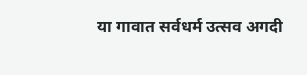या गावात सर्वधर्म उत्सव अगदी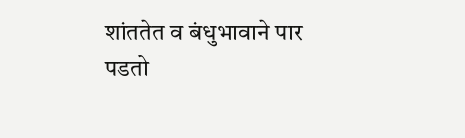शांततेत व बंधुभावाने पार पडतो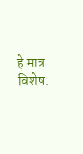हे मात्र विशेष.